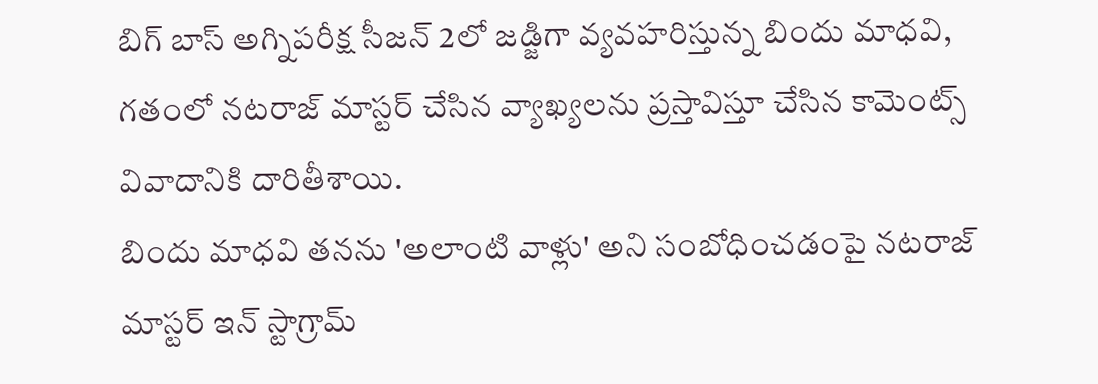బిగ్ బాస్ అగ్నిపరీక్ష సీజన్ 2లో జడ్జిగా వ్యవహరిస్తున్న బిందు మాధవి, గతంలో నటరాజ్ మాస్టర్ చేసిన వ్యాఖ్యలను ప్రస్తావిస్తూ చేసిన కామెంట్స్ వివాదానికి దారితీశాయి.
బిందు మాధవి తనను 'అలాంటి వాళ్లు' అని సంబోధించడంపై నటరాజ్ మాస్టర్ ఇన్ స్టాగ్రామ్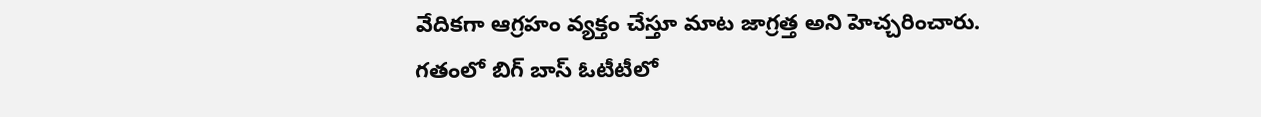వేదికగా ఆగ్రహం వ్యక్తం చేస్తూ మాట జాగ్రత్త అని హెచ్చరించారు.
గతంలో బిగ్ బాస్ ఓటీటీలో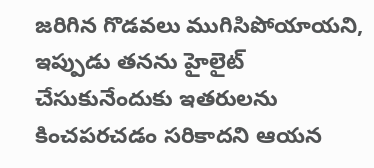జరిగిన గొడవలు ముగిసిపోయాయని, ఇప్పుడు తనను హైలైట్ చేసుకునేందుకు ఇతరులను కించపరచడం సరికాదని ఆయన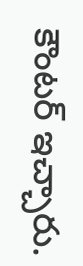కౌంటర్ ఇచ్చారు.